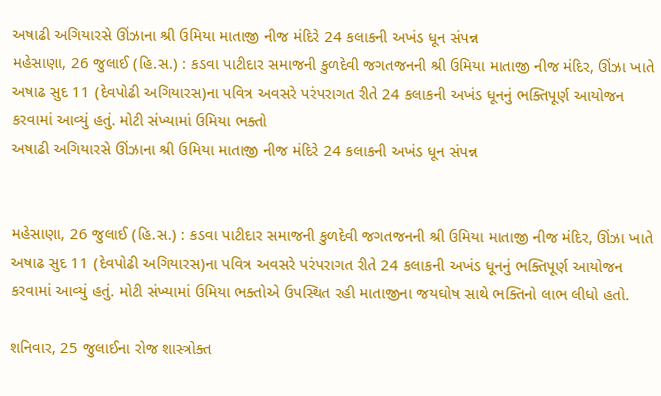અષાઢી અગિયારસે ઊંઝાના શ્રી ઉમિયા માતાજી નીજ મંદિરે 24 કલાકની અખંડ ધૂન સંપન્ન
મહેસાણા, 26 જુલાઈ (હિ.સ.) : કડવા પાટીદાર સમાજની કુળદેવી જગતજનની શ્રી ઉમિયા માતાજી નીજ મંદિર, ઊંઝા ખાતે અષાઢ સુદ 11 (દેવપોઢી અગિયારસ)ના પવિત્ર અવસરે પરંપરાગત રીતે 24 કલાકની અખંડ ધૂનનું ભક્તિપૂર્ણ આયોજન કરવામાં આવ્યું હતું. મોટી સંખ્યામાં ઉમિયા ભક્તો
અષાઢી અગિયારસે ઊંઝાના શ્રી ઉમિયા માતાજી નીજ મંદિરે 24 કલાકની અખંડ ધૂન સંપન્ન


મહેસાણા, 26 જુલાઈ (હિ.સ.) : કડવા પાટીદાર સમાજની કુળદેવી જગતજનની શ્રી ઉમિયા માતાજી નીજ મંદિર, ઊંઝા ખાતે અષાઢ સુદ 11 (દેવપોઢી અગિયારસ)ના પવિત્ર અવસરે પરંપરાગત રીતે 24 કલાકની અખંડ ધૂનનું ભક્તિપૂર્ણ આયોજન કરવામાં આવ્યું હતું. મોટી સંખ્યામાં ઉમિયા ભક્તોએ ઉપસ્થિત રહી માતાજીના જયઘોષ સાથે ભક્તિનો લાભ લીધો હતો.

શનિવાર, 25 જુલાઈના રોજ શાસ્ત્રોક્ત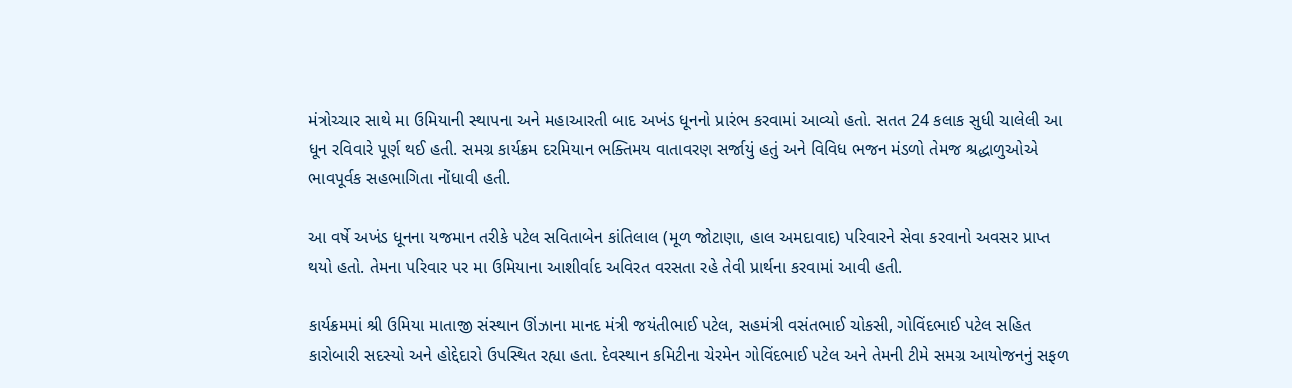મંત્રોચ્ચાર સાથે મા ઉમિયાની સ્થાપના અને મહાઆરતી બાદ અખંડ ધૂનનો પ્રારંભ કરવામાં આવ્યો હતો. સતત 24 કલાક સુધી ચાલેલી આ ધૂન રવિવારે પૂર્ણ થઈ હતી. સમગ્ર કાર્યક્રમ દરમિયાન ભક્તિમય વાતાવરણ સર્જાયું હતું અને વિવિધ ભજન મંડળો તેમજ શ્રદ્ધાળુઓએ ભાવપૂર્વક સહભાગિતા નોંધાવી હતી.

આ વર્ષે અખંડ ધૂનના યજમાન તરીકે પટેલ સવિતાબેન કાંતિલાલ (મૂળ જોટાણા, હાલ અમદાવાદ) પરિવારને સેવા કરવાનો અવસર પ્રાપ્ત થયો હતો. તેમના પરિવાર પર મા ઉમિયાના આશીર્વાદ અવિરત વરસતા રહે તેવી પ્રાર્થના કરવામાં આવી હતી.

કાર્યક્રમમાં શ્રી ઉમિયા માતાજી સંસ્થાન ઊંઝાના માનદ મંત્રી જયંતીભાઈ પટેલ, સહમંત્રી વસંતભાઈ ચોકસી, ગોવિંદભાઈ પટેલ સહિત કારોબારી સદસ્યો અને હોદ્દેદારો ઉપસ્થિત રહ્યા હતા. દેવસ્થાન કમિટીના ચેરમેન ગોવિંદભાઈ પટેલ અને તેમની ટીમે સમગ્ર આયોજનનું સફળ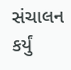સંચાલન કર્યું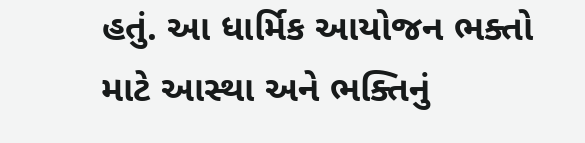હતું. આ ધાર્મિક આયોજન ભક્તો માટે આસ્થા અને ભક્તિનું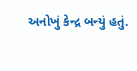અનોખું કેન્દ્ર બન્યું હતું.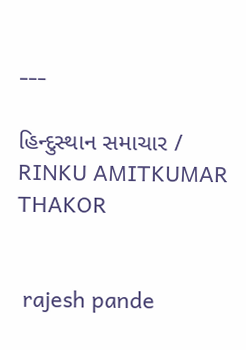---

હિન્દુસ્થાન સમાચાર / RINKU AMITKUMAR THAKOR


 rajesh pande